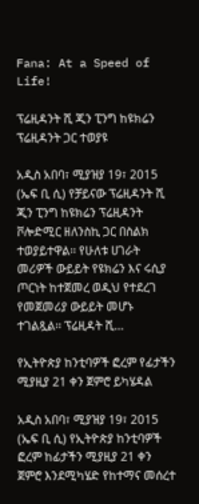Fana: At a Speed of Life!

ፕሬዚዳንት ሺ ጂን ፒንግ ከዩክሬን ፕሬዚዳንት ጋር ተወያዩ

አዲስ አበባ፣ ሚያዝያ 19፣ 2015 (ኤፍ ቢ ሲ) የቻይናው ፕሬዚዳንት ሺ ጂን ፒንግ ከዩክሬን ፕሬዚዳንት ቮሎድሚር ዘለንስኪ ጋር በስልክ ተወያይተዋል፡፡ የሁለቱ ሀገራት መሪዎች ውይይት የዩክሬን እና ሩሲያ ጦርነት ከተጀመረ ወዲህ የተደረገ የመጀመሪያ ውይይት መሆኑ ተገልጿል፡፡ ፕሬዚዳት ሺ…

የኢትዮጵያ ከንቲባዎች ፎረም የፊታችን ሚያዚያ 21 ቀን ጀምሮ ይካሄዳል

አዲስ አበባ፣ ሚያዝያ 19፣ 2015 (ኤፍ ቢ ሲ) የኢትዮጵያ ከንቲባዎች ፎረም ከፊታችን ሚያዚያ 21 ቀን ጀምሮ እንደሚካሄድ የከተማና መሰረተ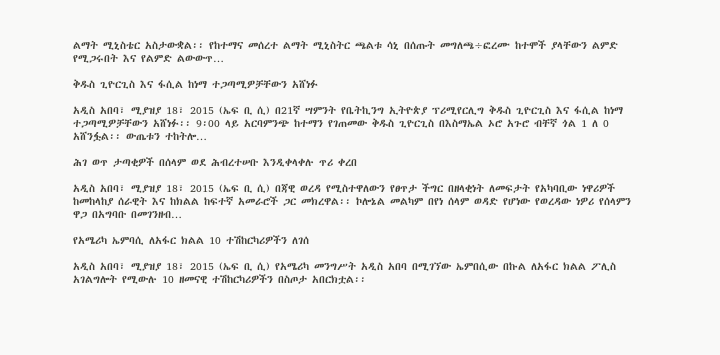ልማት ሚኒስቴር አስታውቋል፡፡ የከተማና መሰረተ ልማት ሚኒስትር ጫልቱ ሳኒ በሰጡት መግለጫ÷ፎረሙ ከተሞች ያላቸውን ልምድ የሚጋሩበት እና የልምድ ልውውጥ…

ቅዱስ ጊዮርጊስ እና ፋሲል ከነማ ተጋጣሚዎቻቸውን አሸነፉ

አዲስ አበባ፣ ሚያዝያ 18፣ 2015 (ኤፍ ቢ ሲ) በ21ኛ ሣምንት የቤትኪንግ ኢትዮጵያ ፕሪሚየርሊግ ቅዱስ ጊዮርጊስ እና ፋሲል ከነማ ተጋጣሚዎቻቸውን አሸነፉ፡፡ 9፡00 ላይ አርባምንጭ ከተማን የገጠመው ቅዱስ ጊዮርጊስ በእስማኤል ኦሮ አጉሮ ብቸኛ ጎል 1 ለ 0 አሸንፏል፡፡ ውጤቱን ተከትሎ…

ሕገ ወጥ ታጣቂዎች በሰላም ወደ ሕብረተሠቡ እንዲቀላቀሉ ጥሪ ቀረበ

አዲስ አበባ፣ ሚያዝያ 18፣ 2015 (ኤፍ ቢ ሲ) በጃዊ ወረዳ የሚስተዋለውን የፀጥታ ችግር በዘላቂነት ለመፍታት የአካባቢው ነዋሪዎች ከመከላከያ ሰራዊት እና ከክልል ከፍተኛ አመራሮች ጋር መክረዋል፡፡ ኮሎኔል መልካም በየነ ሰላም ወዳድ የሆነው የወረዳው ነዎሪ የሰላምን ዋጋ በአግባቡ በመገንዘብ…

የአሜሪካ ኤምባሲ ለአፋር ክልል 10 ተሽከርካሪዎችን ለገሰ

አዲስ አበባ፣ ሚያዝያ 18፣ 2015 (ኤፍ ቢ ሲ) የአሜሪካ መንግሥት አዲስ አበባ በሚገኘው ኤምበሲው በኩል ለአፋር ክልል ፖሊስ አገልግሎት የሚውሉ 10 ዘመናዊ ተሽከርካሪዎችን በስጦታ አበርክቷል፡፡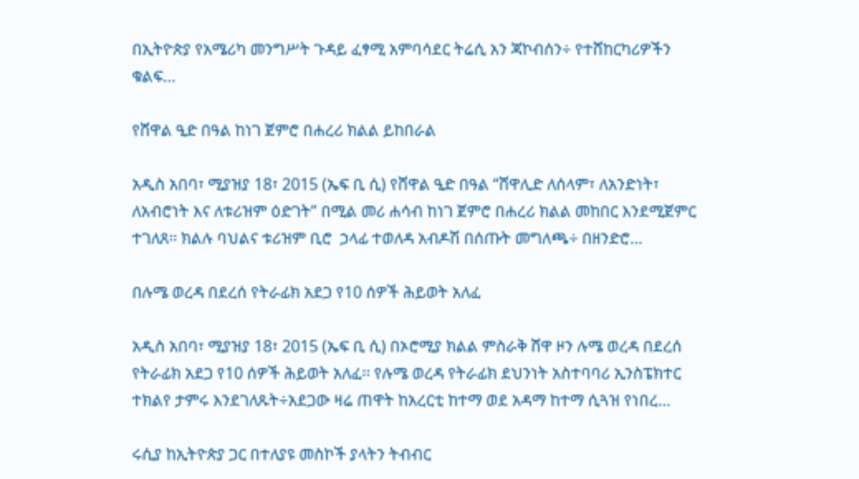በኢትዮጵያ የአሜሪካ መንግሥት ጉዳይ ፈፃሚ አምባሳደር ትሬሲ አን ጃኮብሰን÷ የተሸከርካሪዎችን ቁልፍ…

የሸዋል ዒድ በዓል ከነገ ጀምሮ በሐረሪ ክልል ይከበራል

አዲስ አበባ፣ ሚያዝያ 18፣ 2015 (ኤፍ ቢ ሲ) የሸዋል ዒድ በዓል “ሸዋሊድ ለሰላም፣ ለአንድነት፣ ለአብሮነት እና ለቱሪዝም ዕድገት” በሚል መሪ ሐሳብ ከነገ ጀምሮ በሐረሪ ክልል መከበር እንደሚጀምር  ተገለጸ፡፡ ክልሉ ባህልና ቱሪዝም ቢሮ  ኃላፊ ተወለዳ አብዶሽ በሰጡት መግለጫ÷ በዘንድሮ…

በሉሜ ወረዳ በደረሰ የትራፊክ አደጋ የ10 ሰዎች ሕይወት አለፈ

አዲስ አበባ፣ ሚያዝያ 18፣ 2015 (ኤፍ ቢ ሲ) በኦሮሚያ ክልል ምስራቅ ሸዋ ዞን ሉሜ ወረዳ በደረሰ የትራፊክ አደጋ የ10 ሰዎች ሕይወት አለፈ፡፡ የሉሜ ወረዳ የትራፊክ ደህንነት አስተባባሪ ኢንስፔክተር ተክልየ ታምሩ እንደገለጹት÷አደጋው ዛሬ ጠዋት ከአረርቲ ከተማ ወደ አዳማ ከተማ ሲጓዝ የነበረ…

ሩሲያ ከኢትዮጵያ ጋር በተለያዩ መስኮች ያላትን ትብብር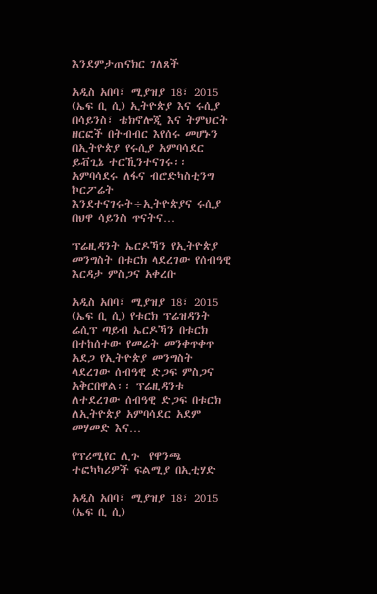እንደምታጠናክር ገለጸች

አዲስ አበባ፣ ሚያዝያ 18፣ 2015 (ኤፍ ቢ ሲ) ኢትዮጵያ እና ሩሲያ በሳይንስ፣ ቴክኖሎጂ እና ትምህርት ዘርፎች በትብብር እየሰሩ መሆኑን በኢትዮጵያ የሩሲያ አምባሳደር ይቭጊኔ ተርኺንተናገሩ፡፡ አምባሳደሩ ለፋና ብሮድካስቲንግ ኮርፖሬት እንደተናገሩት÷ኢትዮጵያና ሩሲያ በህዋ ሳይንስ ጥናትና…

ፕሬዚዳንት ኤርዶኻን የኢትዮጵያ መንግስት በቱርክ ላደረገው የሰብዓዊ እርዳታ ምስጋና አቀረቡ

አዲስ አበባ፣ ሚያዝያ 18፣ 2015 (ኤፍ ቢ ሲ) የቱርክ ፕሬዝዳንት ሬሲፕ ጣይብ ኤርዶኻን በቱርክ በተከሰተው የመሬት መንቀጥቀጥ አደጋ የኢትዮጵያ መንግስት ላደረገው ሰብዓዊ ድጋፍ ምስጋና አቅርበዋል፡፡ ፕሬዚዳንቱ ለተደረገው ሰብዓዊ ድጋፍ በቱርክ ለኢትዮጵያ አምባሳደር አደም መሃመድ እና…

የፕሪሚየር ሊጉ  የዋንጫ ተፎካካሪዎች ፍልሚያ በኢቲሃድ

አዲስ አበባ፣ ሚያዝያ 18፣ 2015 (ኤፍ ቢ ሲ)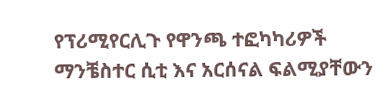የፕሪሚየርሊጉ የዋንጫ ተፎካካሪዎች ማንቼስተር ሲቲ እና አርሰናል ፍልሚያቸውን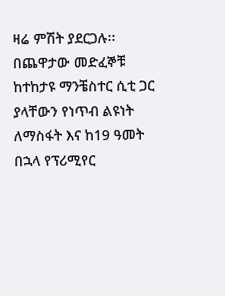ዛሬ ምሽት ያደርጋሉ፡፡ በጨዋታው መድፈኞቹ ከተከታዩ ማንቼስተር ሲቲ ጋር ያላቸውን የነጥብ ልዩነት ለማስፋት እና ከ19 ዓመት በኋላ የፕሪሚየር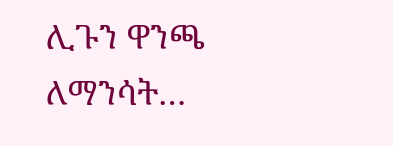ሊጉን ዋንጫ ለማንሳት…